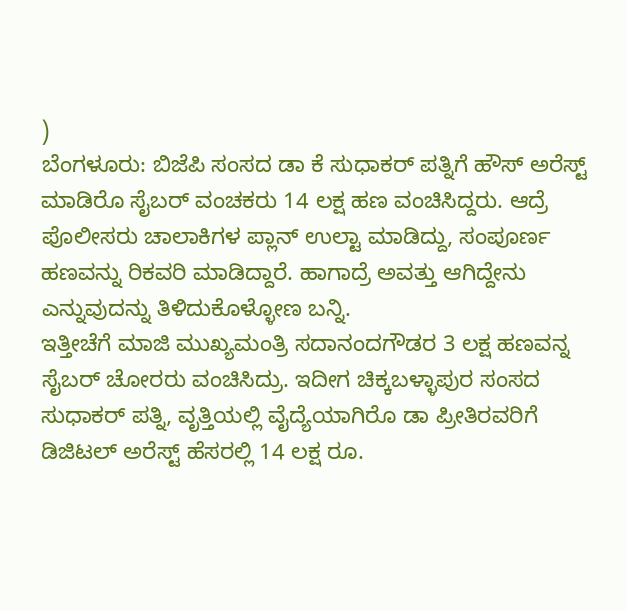)
ಬೆಂಗಳೂರು: ಬಿಜೆಪಿ ಸಂಸದ ಡಾ ಕೆ ಸುಧಾಕರ್ ಪತ್ನಿಗೆ ಹೌಸ್ ಅರೆಸ್ಟ್ ಮಾಡಿರೊ ಸೈಬರ್ ವಂಚಕರು 14 ಲಕ್ಷ ಹಣ ವಂಚಿಸಿದ್ದರು. ಆದ್ರೆ ಪೊಲೀಸರು ಚಾಲಾಕಿಗಳ ಪ್ಲಾನ್ ಉಲ್ಟಾ ಮಾಡಿದ್ದು, ಸಂಪೂರ್ಣ ಹಣವನ್ನು ರಿಕವರಿ ಮಾಡಿದ್ದಾರೆ. ಹಾಗಾದ್ರೆ ಅವತ್ತು ಆಗಿದ್ದೇನು ಎನ್ನುವುದನ್ನು ತಿಳಿದುಕೊಳ್ಳೋಣ ಬನ್ನಿ.
ಇತ್ತೀಚೆಗೆ ಮಾಜಿ ಮುಖ್ಯಮಂತ್ರಿ ಸದಾನಂದಗೌಡರ 3 ಲಕ್ಷ ಹಣವನ್ನ ಸೈಬರ್ ಚೋರರು ವಂಚಿಸಿದ್ರು. ಇದೀಗ ಚಿಕ್ಕಬಳ್ಳಾಪುರ ಸಂಸದ ಸುಧಾಕರ್ ಪತ್ನಿ, ವೃತ್ತಿಯಲ್ಲಿ ವೈದ್ಯೆಯಾಗಿರೊ ಡಾ ಪ್ರೀತಿರವರಿಗೆ ಡಿಜಿಟಲ್ ಅರೆಸ್ಟ್ ಹೆಸರಲ್ಲಿ 14 ಲಕ್ಷ ರೂ.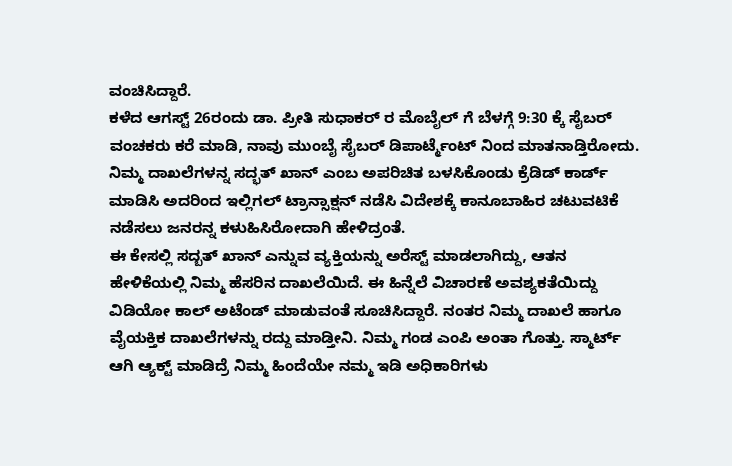ವಂಚಿಸಿದ್ದಾರೆ.
ಕಳೆದ ಆಗಸ್ಟ್ 26ರಂದು ಡಾ. ಪ್ರೀತಿ ಸುಧಾಕರ್ ರ ಮೊಬೈಲ್ ಗೆ ಬೆಳಗ್ಗೆ 9:30 ಕ್ಕೆ ಸೈಬರ್ ವಂಚಕರು ಕರೆ ಮಾಡಿ, ನಾವು ಮುಂಬೈ ಸೈಬರ್ ಡಿಪಾರ್ಟ್ಮೆಂಟ್ ನಿಂದ ಮಾತನಾಡ್ತಿರೋದು. ನಿಮ್ಮ ದಾಖಲೆಗಳನ್ನ ಸದ್ಭತ್ ಖಾನ್ ಎಂಬ ಅಪರಿಚಿತ ಬಳಸಿಕೊಂಡು ಕ್ರೆಡಿಡ್ ಕಾರ್ಡ್ ಮಾಡಿಸಿ ಅದರಿಂದ ಇಲ್ಲಿಗಲ್ ಟ್ರಾನ್ಸಾಕ್ಷನ್ ನಡೆಸಿ ವಿದೇಶಕ್ಕೆ ಕಾನೂಬಾಹಿರ ಚಟುವಟಿಕೆ ನಡೆಸಲು ಜನರನ್ನ ಕಳುಹಿಸಿರೋದಾಗಿ ಹೇಳಿದ್ರಂತೆ.
ಈ ಕೇಸಲ್ಲಿ ಸದ್ಬತ್ ಖಾನ್ ಎನ್ನುವ ವ್ಯಕ್ತಿಯನ್ನು ಅರೆಸ್ಟ್ ಮಾಡಲಾಗಿದ್ದು, ಆತನ ಹೇಳಿಕೆಯಲ್ಲಿ ನಿಮ್ಮ ಹೆಸರಿನ ದಾಖಲೆಯಿದೆ. ಈ ಹಿನ್ನೆಲೆ ವಿಚಾರಣೆ ಅವಶ್ಯಕತೆಯಿದ್ದು ವಿಡಿಯೋ ಕಾಲ್ ಅಟೆಂಡ್ ಮಾಡುವಂತೆ ಸೂಚಿಸಿದ್ದಾರೆ. ನಂತರ ನಿಮ್ಮ ದಾಖಲೆ ಹಾಗೂ ವೈಯಕ್ತಿಕ ದಾಖಲೆಗಳನ್ನು ರದ್ದು ಮಾಡ್ತೀನಿ. ನಿಮ್ಮ ಗಂಡ ಎಂಪಿ ಅಂತಾ ಗೊತ್ತು. ಸ್ಮಾರ್ಟ್ ಆಗಿ ಆ್ಯಕ್ಟ್ ಮಾಡಿದ್ರೆ ನಿಮ್ಮ ಹಿಂದೆಯೇ ನಮ್ಮ ಇಡಿ ಅಧಿಕಾರಿಗಳು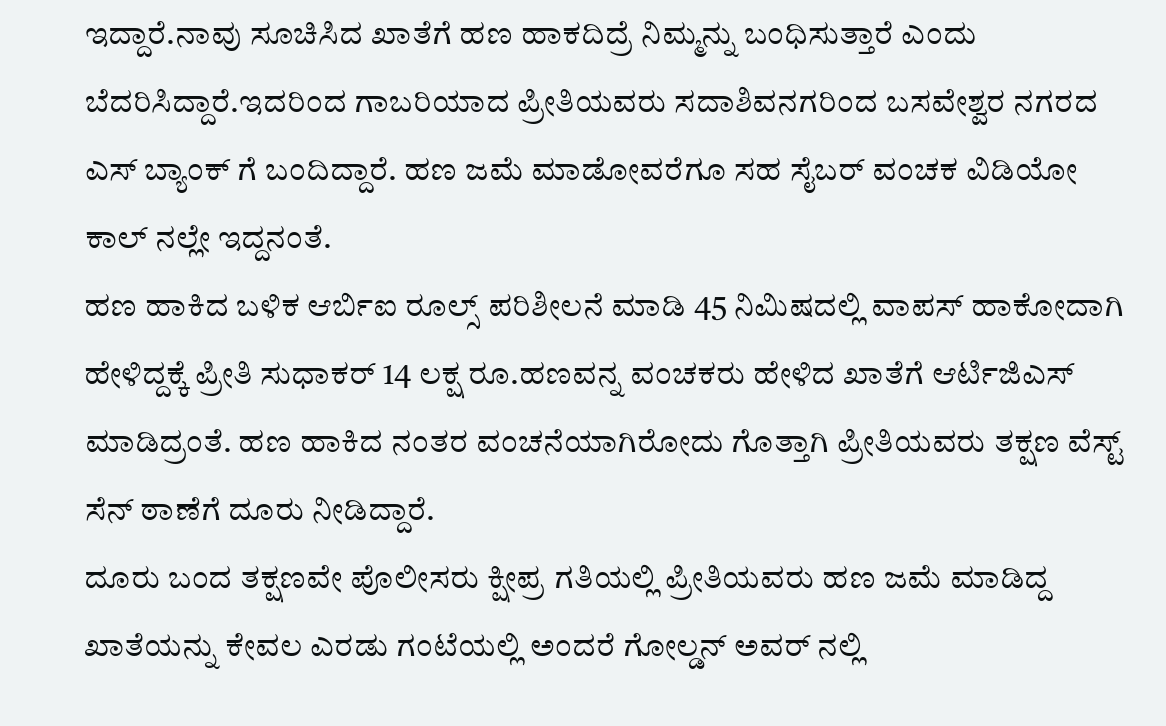ಇದ್ದಾರೆ.ನಾವು ಸೂಚಿಸಿದ ಖಾತೆಗೆ ಹಣ ಹಾಕದಿದ್ರೆ ನಿಮ್ಮನ್ನು ಬಂಧಿಸುತ್ತಾರೆ ಎಂದು ಬೆದರಿಸಿದ್ದಾರೆ.ಇದರಿಂದ ಗಾಬರಿಯಾದ ಪ್ರೀತಿಯವರು ಸದಾಶಿವನಗರಿಂದ ಬಸವೇಶ್ವರ ನಗರದ ಎಸ್ ಬ್ಯಾಂಕ್ ಗೆ ಬಂದಿದ್ದಾರೆ. ಹಣ ಜಮೆ ಮಾಡೋವರೆಗೂ ಸಹ ಸೈಬರ್ ವಂಚಕ ವಿಡಿಯೋ ಕಾಲ್ ನಲ್ಲೇ ಇದ್ದನಂತೆ.
ಹಣ ಹಾಕಿದ ಬಳಿಕ ಆರ್ಬಿಐ ರೂಲ್ಸ್ ಪರಿಶೀಲನೆ ಮಾಡಿ 45 ನಿಮಿಷದಲ್ಲಿ ವಾಪಸ್ ಹಾಕೋದಾಗಿ ಹೇಳಿದ್ದಕ್ಕೆ ಪ್ರೀತಿ ಸುಧಾಕರ್ 14 ಲಕ್ಷ ರೂ.ಹಣವನ್ನ ವಂಚಕರು ಹೇಳಿದ ಖಾತೆಗೆ ಆರ್ಟಿಜಿಎಸ್ ಮಾಡಿದ್ರಂತೆ. ಹಣ ಹಾಕಿದ ನಂತರ ವಂಚನೆಯಾಗಿರೋದು ಗೊತ್ತಾಗಿ ಪ್ರೀತಿಯವರು ತಕ್ಷಣ ವೆಸ್ಟ್ ಸೆನ್ ಠಾಣೆಗೆ ದೂರು ನೀಡಿದ್ದಾರೆ.
ದೂರು ಬಂದ ತಕ್ಷಣವೇ ಪೊಲೀಸರು ಕ್ಷೀಪ್ರ ಗತಿಯಲ್ಲಿ ಪ್ರೀತಿಯವರು ಹಣ ಜಮೆ ಮಾಡಿದ್ದ ಖಾತೆಯನ್ನು ಕೇವಲ ಎರಡು ಗಂಟೆಯಲ್ಲಿ ಅಂದರೆ ಗೋಲ್ಡನ್ ಅವರ್ ನಲ್ಲಿ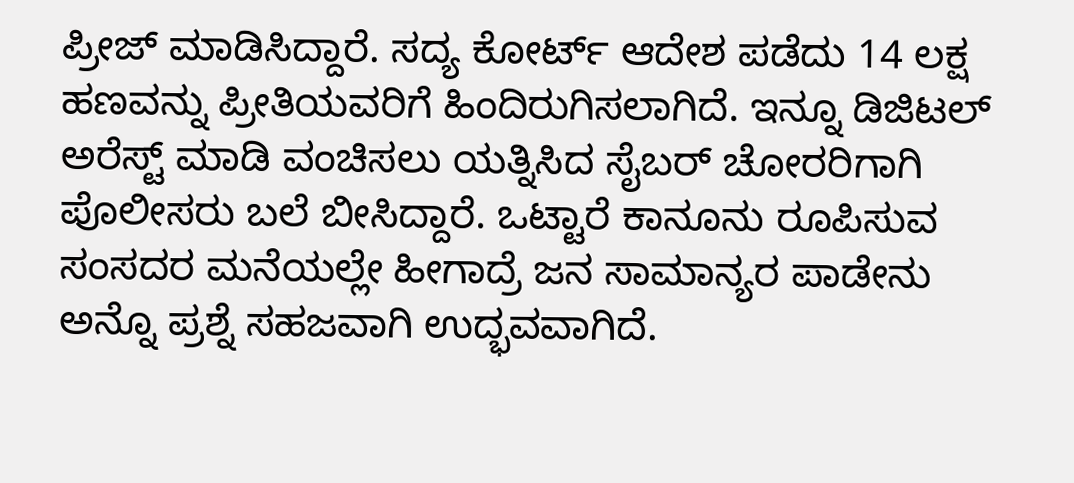ಪ್ರೀಜ್ ಮಾಡಿಸಿದ್ದಾರೆ. ಸದ್ಯ ಕೋರ್ಟ್ ಆದೇಶ ಪಡೆದು 14 ಲಕ್ಷ ಹಣವನ್ನು ಪ್ರೀತಿಯವರಿಗೆ ಹಿಂದಿರುಗಿಸಲಾಗಿದೆ. ಇನ್ನೂ ಡಿಜಿಟಲ್ ಅರೆಸ್ಟ್ ಮಾಡಿ ವಂಚಿಸಲು ಯತ್ನಿಸಿದ ಸೈಬರ್ ಚೋರರಿಗಾಗಿ ಪೊಲೀಸರು ಬಲೆ ಬೀಸಿದ್ದಾರೆ. ಒಟ್ಟಾರೆ ಕಾನೂನು ರೂಪಿಸುವ ಸಂಸದರ ಮನೆಯಲ್ಲೇ ಹೀಗಾದ್ರೆ ಜನ ಸಾಮಾನ್ಯರ ಪಾಡೇನು ಅನ್ನೊ ಪ್ರಶ್ನೆ ಸಹಜವಾಗಿ ಉದ್ಭವವಾಗಿದೆ.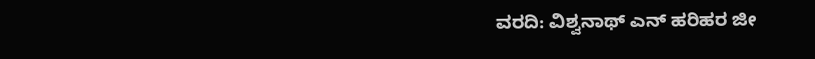ವರದಿ: ವಿಶ್ವನಾಥ್ ಎನ್ ಹರಿಹರ ಜೀ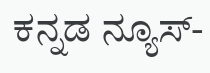ಕನ್ನಡ ನ್ಯೂಸ್-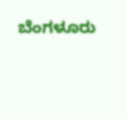ಬೆಂಗಳೂರು